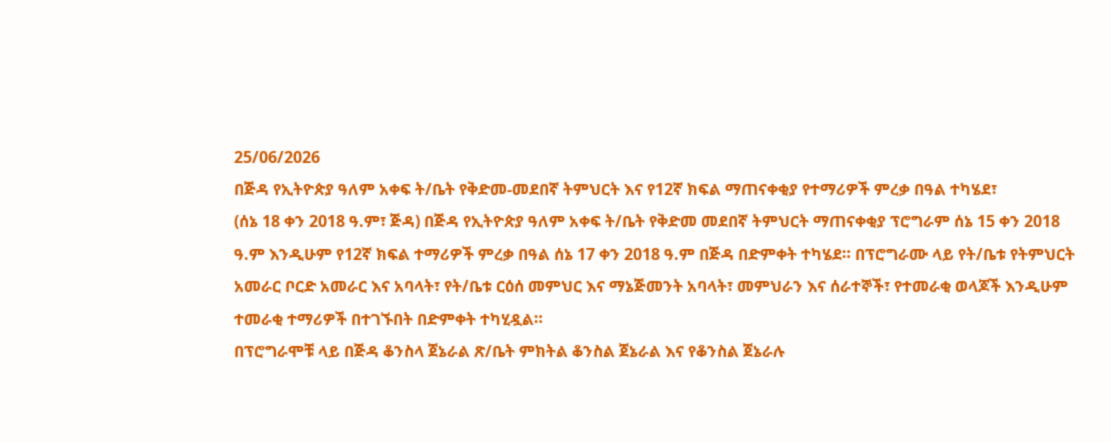25/06/2026
በጅዳ የኢትዮጵያ ዓለም አቀፍ ት/ቤት የቅድመ-መደበኛ ትምህርት እና የ12ኛ ክፍል ማጠናቀቂያ የተማሪዎች ምረቃ በዓል ተካሄደ፣
(ሰኔ 18 ቀን 2018 ዓ.ም፣ ጅዳ) በጅዳ የኢትዮጵያ ዓለም አቀፍ ት/ቤት የቅድመ መደበኛ ትምህርት ማጠናቀቂያ ፕሮግራም ሰኔ 15 ቀን 2018 ዓ.ም እንዲሁም የ12ኛ ክፍል ተማሪዎች ምረቃ በዓል ሰኔ 17 ቀን 2018 ዓ.ም በጅዳ በድምቀት ተካሄደ። በፕሮግራሙ ላይ የት/ቤቱ የትምህርት አመራር ቦርድ አመራር እና አባላት፣ የት/ቤቱ ርዕሰ መምህር እና ማኔጅመንት አባላት፣ መምህራን እና ሰራተኞች፣ የተመራቂ ወላጆች እንዲሁም ተመራቂ ተማሪዎች በተገኙበት በድምቀት ተካሂዷል።
በፕሮግራሞቹ ላይ በጅዳ ቆንስላ ጀኔራል ጽ/ቤት ምክትል ቆንስል ጀኔራል እና የቆንስል ጀኔራሉ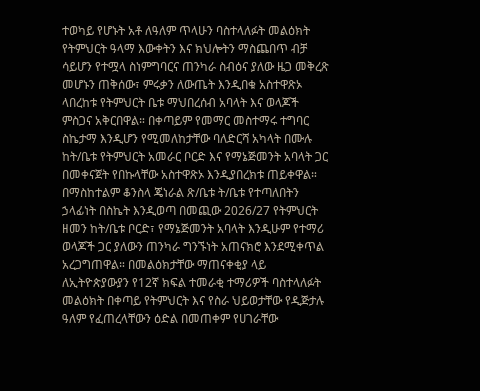ተወካይ የሆኑት አቶ ለዓለም ጥላሁን ባስተላለፉት መልዕክት የትምህርት ዓላማ እውቀትን እና ክህሎትን ማስጨበጥ ብቻ ሳይሆን የተሟላ ስነምግባርና ጠንካራ ስብዕና ያለው ዜጋ መቅረጽ መሆኑን ጠቅሰው፣ ምሩቃን ለውጤት እንዲበቁ አስተዋጽኦ ላበረከቱ የትምህርት ቤቱ ማህበረሰብ አባላት እና ወላጆች ምስጋና አቅርበዋል። በቀጣይም የመማር መስተማሩ ተግባር ስኬታማ እንዲሆን የሚመለከታቸው ባለድርሻ አካላት በሙሉ ከት/ቤቱ የትምህርት አመራር ቦርድ እና የማኔጅመንት አባላት ጋር በመቀናጀት የበኩላቸው አስተዋጽኦ እንዲያበረክቱ ጠይቀዋል። በማስከተልም ቆንስላ ጄነራል ጽ/ቤቱ ት/ቤቱ የተጣለበትን ኃላፊነት በስኬት እንዲወጣ በመጪው 2026/27 የትምህርት ዘመን ከት/ቤቱ ቦርድ፣ የማኔጅመንት አባላት እንዲሁም የተማሪ ወላጆች ጋር ያለውን ጠንካራ ግንኙነት አጠናክሮ እንደሚቀጥል አረጋግጠዋል። በመልዕክታቸው ማጠናቀቂያ ላይ ለኢትዮጵያውያን የ12ኛ ክፍል ተመራቂ ተማሪዎች ባስተላለፉት መልዕክት በቀጣይ የትምህርት እና የስራ ህይወታቸው የዲጅታሉ ዓለም የፈጠረላቸውን ዕድል በመጠቀም የሀገራቸው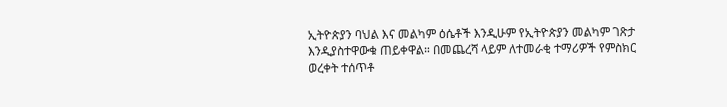ኢትዮጵያን ባህል እና መልካም ዕሴቶች እንዲሁም የኢትዮጵያን መልካም ገጽታ እንዲያስተዋውቁ ጠይቀዋል። በመጨረሻ ላይም ለተመራቂ ተማሪዎች የምስክር ወረቀት ተሰጥቶ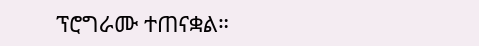ፕሮግራሙ ተጠናቋል።